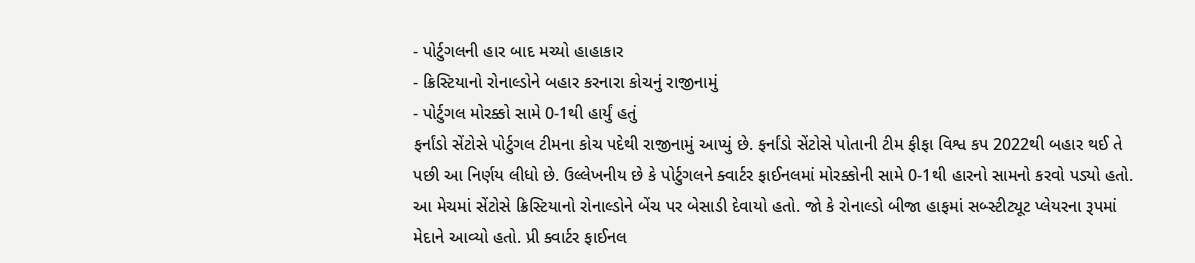- પોર્ટુગલની હાર બાદ મચ્યો હાહાકાર
- ક્રિસ્ટિયાનો રોનાલ્ડોને બહાર કરનારા કોચનું રાજીનામું
- પોર્ટુગલ મોરક્કો સામે 0-1થી હાર્યું હતું
ફર્નાંડો સેંટોસે પોર્ટુગલ ટીમના કોચ પદેથી રાજીનામું આપ્યું છે. ફર્નાંડો સેંટોસે પોતાની ટીમ ફીફા વિશ્વ કપ 2022થી બહાર થઈ તે પછી આ નિર્ણય લીધો છે. ઉલ્લેખનીય છે કે પોર્ટુગલને ક્વાર્ટર ફાઈનલમાં મોરક્કોની સામે 0-1થી હારનો સામનો કરવો પડ્યો હતો. આ મેચમાં સેંટોસે ક્રિસ્ટિયાનો રોનાલ્ડોને બેંચ પર બેસાડી દેવાયો હતો. જો કે રોનાલ્ડો બીજા હાફમાં સબ્સ્ટીટ્યૂટ પ્લેયરના રૂપમાં મેદાને આવ્યો હતો. પ્રી ક્વાર્ટર ફાઈનલ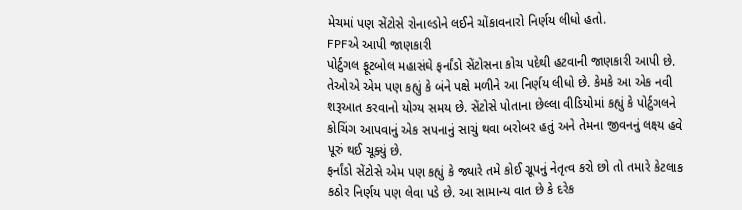મેચમાં પણ સેંટોસે રોનાલ્ડોને લઈને ચોંકાવનારો નિર્ણય લીધો હતો.
FPFએ આપી જાણકારી
પોર્ટુગલ ફૂટબોલ મહાસંઘે ફર્નાંડો સેંટોસના કોચ પદેથી હટવાની જાણકારી આપી છે. તેઓએ એમ પણ કહ્યું કે બંને પક્ષે મળીને આ નિર્ણય લીધો છે. કેમકે આ એક નવી શરૂઆત કરવાનો યોગ્ય સમય છે. સેંટોસે પોતાના છેલ્લા વીડિયોમાં કહ્યું કે પોર્ટુગલને કોચિંગ આપવાનું એક સપનાનું સાચું થવા બરોબર હતું અને તેમના જીવનનું લક્ષ્ય હવે પૂરું થઈ ચૂક્યું છે.
ફર્નાંડો સેંટોસે એમ પણ કહ્યું કે જ્યારે તમે કોઈ ગ્રૂપનું નેતૃત્વ કરો છો તો તમારે કેટલાક કઠોર નિર્ણય પણ લેવા પડે છે. આ સામાન્ય વાત છે કે દરેક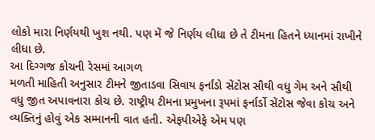લોકો મારા નિર્ણયથી ખુશ નથી. પણ મેં જે નિર્ણય લીધા છે તે ટીમના હિતને ધ્યાનમાં રાખીને લીધા છે.
આ દિગ્ગજ કોચની રેસમાં આગળ
મળતી માહિતી અનુસાર ટીમને જીતાડવા સિવાય ફર્નાંડો સેંટોસ સૌથી વધુ ગેમ અને સૌથી વધુ જીત અપાવનારા કોચ છે. રાષ્ટ્રીય ટીમના પ્રમુખના રૂપમાં ફર્નાર્ડો સેંટોસ જેવા કોચ અને વ્યક્તિનું હોવું એક સમ્માનની વાત હતી. એફપીએફે એમ પણ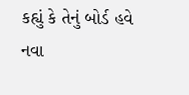કહ્યું કે તેનું બોર્ડ હવે નવા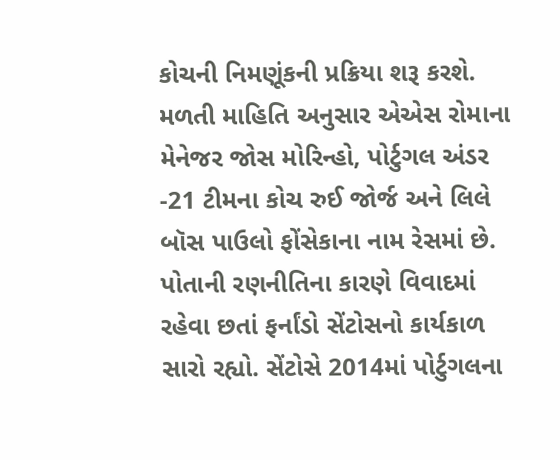કોચની નિમણૂંકની પ્રક્રિયા શરૂ કરશે. મળતી માહિતિ અનુસાર એએસ રોમાના મેનેજર જોસ મોરિન્હો, પોર્ટુગલ અંડર -21 ટીમના કોચ રુઈ જોર્જ અને લિલે બૉસ પાઉલો ફોંસેકાના નામ રેસમાં છે.
પોતાની રણનીતિના કારણે વિવાદમાં રહેવા છતાં ફર્નાંડો સેંટોસનો કાર્યકાળ સારો રહ્યો. સેંટોસે 2014માં પોર્ટુગલના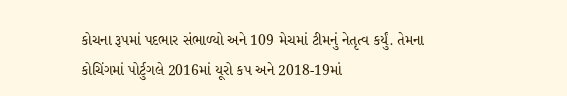કોચના રૂપમાં પદભાર સંભાળ્યો અને 109 મેચમાં ટીમનું નેતૃત્વ કર્યું. તેમના કોચિંગમાં પોર્ટુગલે 2016માં યૂરો કપ અને 2018-19માં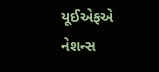યૂઈએફએ નેશન્સ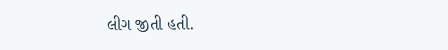લીગ જીતી હતી.